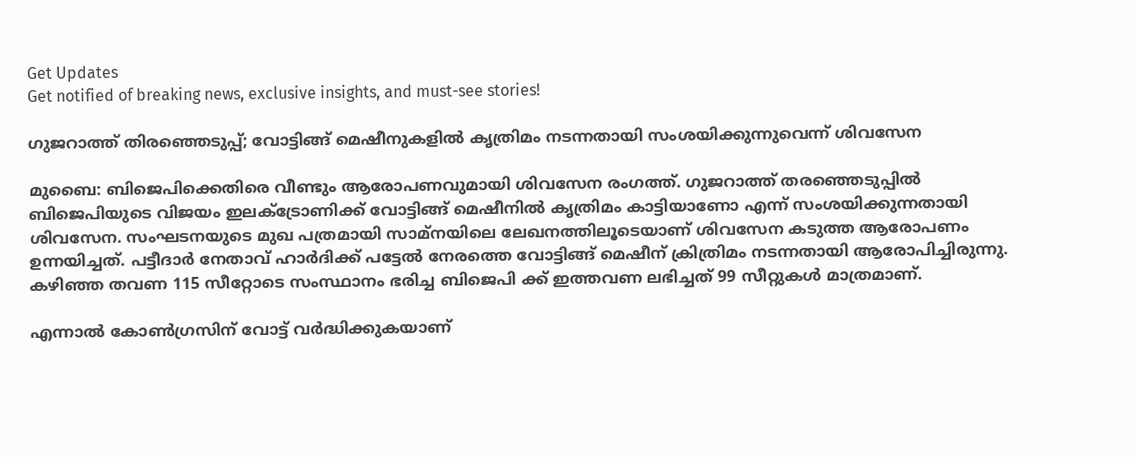Get Updates
Get notified of breaking news, exclusive insights, and must-see stories!

ഗുജറാത്ത് തിരഞ്ഞെടുപ്പ്; വോട്ടിങ്ങ് മെഷീനുകളില്‍ കൃത്രിമം നടന്നതായി സംശയിക്കുന്നുവെന്ന് ശിവസേന

മുബൈ: ബിജെപിക്കെതിരെ വീണ്ടും ആരോപണവുമായി ശിവസേന രംഗത്ത്. ഗുജറാത്ത് തരഞ്ഞെടുപ്പില്‍ ബിജെപിയുടെ വിജയം ഇലക്ട്രോണിക്ക് വോട്ടിങ്ങ് മെഷീനില്‍ കൃത്രിമം കാട്ടിയാണോ എന്ന് സംശയിക്കുന്നതായി ശിവസേന. സംഘടനയുടെ മുഖ പത്രമായി സാമ്നയിലെ ലേഖനത്തിലൂടെയാണ് ശിവസേന കടുത്ത ആരോപണം ഉന്നയിച്ചത്. പട്ടീദാര്‍ നേതാവ് ഹാര്‍ദിക്ക് പട്ടേല്‍ നേരത്തെ വോട്ടിങ്ങ് മെഷീന് ക്രിത്രിമം നടന്നതായി ആരോപിച്ചിരുന്നു. കഴിഞ്ഞ തവണ 115 സീറ്റോടെ സംസ്ഥാനം ഭരിച്ച ബിജെപി ക്ക് ഇത്തവണ ലഭിച്ചത് 99 സീറ്റുകള്‍ മാത്രമാണ്.

എന്നാല്‍ കോണ്‍ഗ്രസിന് വോട്ട് വര്‍ദ്ധിക്കുകയാണ്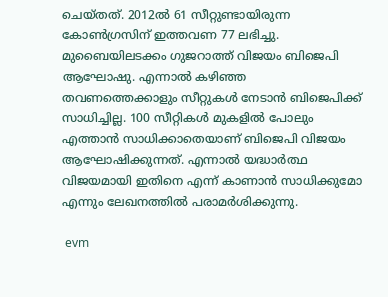ചെയ്തത്. 2012ല്‍ 61 സീറ്റുണ്ടായിരുന്ന കോണ്‍ഗ്രസിന് ഇത്തവണ 77 ലഭിച്ചു. മുബൈയിലടക്കം ഗുജറാത്ത് വിജയം ബിജെപി ആഘോഷു. എന്നാല്‍ കഴിഞ്ഞ തവണത്തെക്കാളും സീറ്റുകള്‍ നേടാന്‍ ബിജെപിക്ക് സാധിച്ചില്ല. 100 സീറ്റികള്‍ മുകളില്‍ പോലും എത്താന്‍ സാധിക്കാതെയാണ് ബിജെപി വിജയം ആഘോഷിക്കുന്നത്. എന്നാല്‍ യദ്ധാര്‍ത്ഥ വിജയമായി ഇതിനെ എന്ന് കാണാന്‍ സാധിക്കുമോ എന്നും ലേഖനത്തില്‍ പരാമര്‍ശിക്കുന്നു.

 evm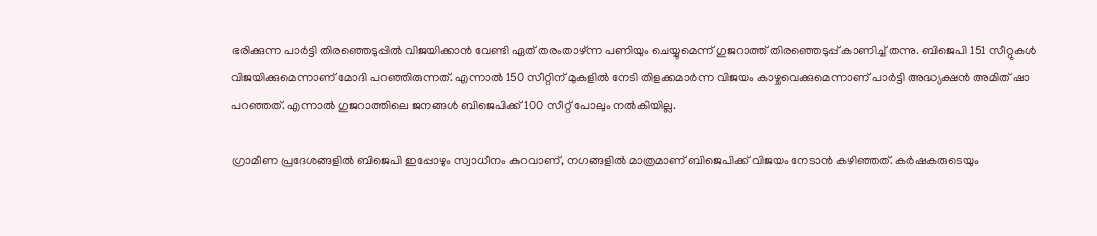ഭരിക്കുന്ന പാര്‍ട്ടി തിരഞ്ഞെടുപ്പില്‍ വിജയിക്കാന്‍ വേണ്ടി ഏത് തരംതാഴ്ന്ന പണിയും ചെയ്യുമെന്ന് ഗുജറാത്ത് തിരഞ്ഞെടുപ്പ് കാണിച്ച് തന്നു. ബിജെപി 151 സീറ്റുകള്‍ വിജയിക്കുമെന്നാണ് മോദി പറഞ്ഞിരുന്നത്. എന്നാല്‍ 150 സീറ്റിന് മുകളില്‍ നേടി തിളക്കമാര്‍ന്ന വിജയം കാഴ്ചവെക്കുമെന്നാണ് പാര്‍ട്ടി അദ്ധ്യക്ഷന്‍ അമിത് ഷാ പറ‍ഞ്ഞത്. എന്നാല്‍ ഗുജറാത്തിലെ ജനങ്ങള്‍ ബിജെപിക്ക് 100 സീറ്റ് പോലും നല്‍കിയില്ല.

ഗ്രാമീണ പ്രദേശങ്ങളില്‍ ബിജെപി ഇപ്പോഴും സ്വാധീനം കുറവാണ്, നഗങ്ങളില്‍ മാത്രമാണ് ബിജെപിക്ക് വിജയം നേടാന്‍ കഴിഞ്ഞത്. കര്‍ഷകരുടെയും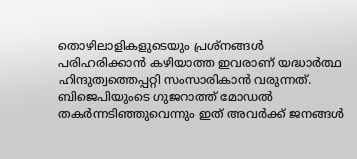തൊഴിലാളികളുടെയും പ്രശ്നങ്ങള്‍ പരിഹരിക്കാന്‍ കഴിയാത്ത ഇവരാണ് യദ്ധാര്‍ത്ഥ ഹിന്ദുത്വത്തെപ്പറ്റി സംസാരികാന്‍ വരുന്നത്. ബിജെപിയുംടെ ഗുജറാത്ത് മോഡല്‍ തകര്‍ന്നടിഞ്ഞുവെന്നും ഇത് അവര്‍ക്ക് ജനങ്ങള്‍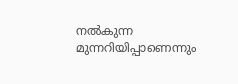നല്‍കുന്ന മുന്നറിയിപ്പാണെന്നും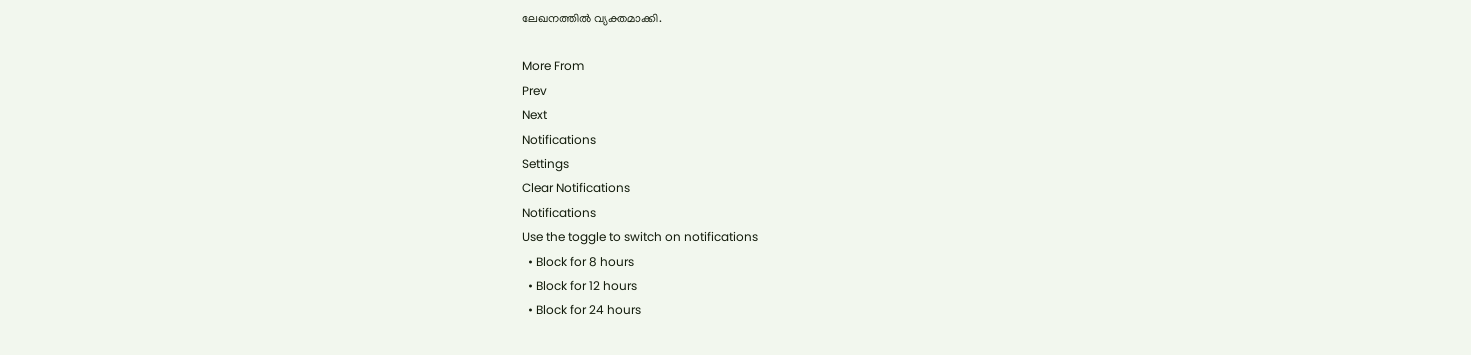ലേഖനത്തില്‍ വ്യക്തമാക്കി.

More From
Prev
Next
Notifications
Settings
Clear Notifications
Notifications
Use the toggle to switch on notifications
  • Block for 8 hours
  • Block for 12 hours
  • Block for 24 hours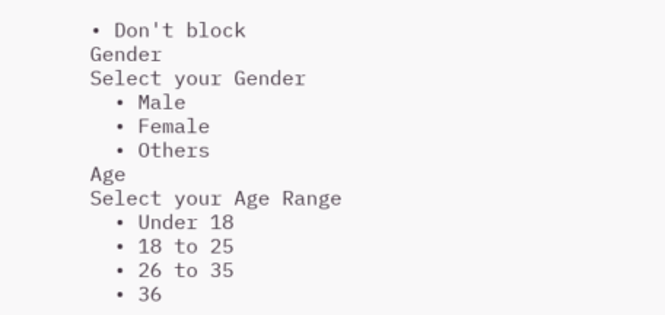• Don't block
Gender
Select your Gender
  • Male
  • Female
  • Others
Age
Select your Age Range
  • Under 18
  • 18 to 25
  • 26 to 35
  • 36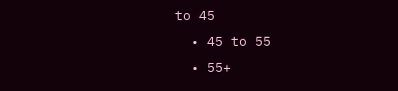to 45
  • 45 to 55
  • 55+